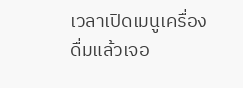เวลาเปิดเมนูเครื่องดื่มแล้วเจอ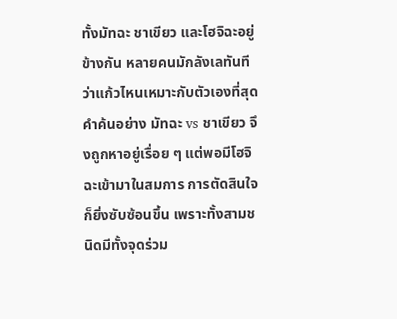ทั้งมัทฉะ ชาเขียว และโฮจิฉะอยู่ข้างกัน หลายคนมักลังเลทันทีว่าแก้วไหนเหมาะกับตัวเองที่สุด คำค้นอย่าง มัทฉะ vs ชาเขียว จึงถูกหาอยู่เรื่อย ๆ แต่พอมีโฮจิฉะเข้ามาในสมการ การตัดสินใจก็ยิ่งซับซ้อนขึ้น เพราะทั้งสามชนิดมีทั้งจุดร่วม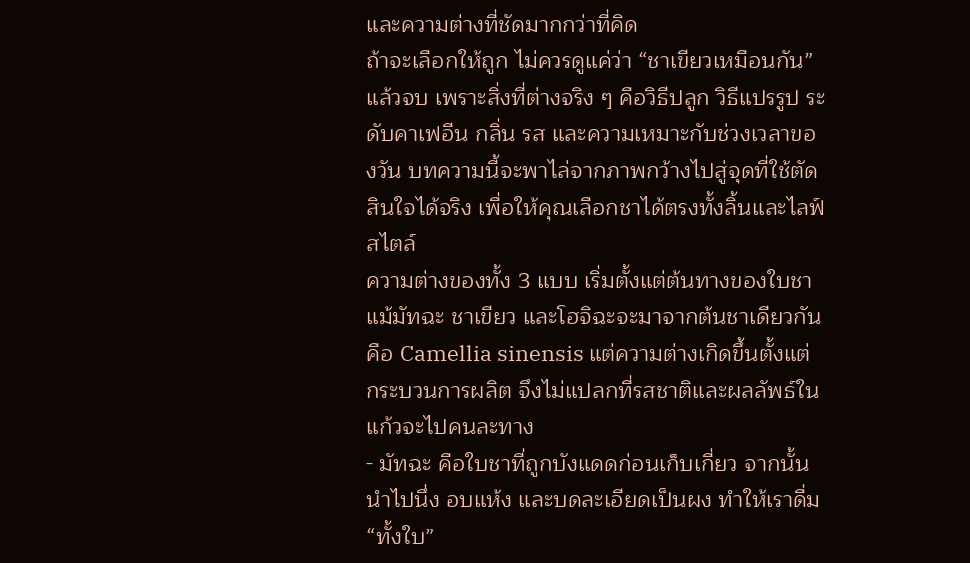และความต่างที่ชัดมากกว่าที่คิด
ถ้าจะเลือกให้ถูก ไม่ควรดูแค่ว่า “ชาเขียวเหมือนกัน” แล้วจบ เพราะสิ่งที่ต่างจริง ๆ คือวิธีปลูก วิธีแปรรูป ระดับคาเฟอีน กลิ่น รส และความเหมาะกับช่วงเวลาของวัน บทความนี้จะพาไล่จากภาพกว้างไปสู่จุดที่ใช้ตัดสินใจได้จริง เพื่อให้คุณเลือกชาได้ตรงทั้งลิ้นและไลฟ์สไตล์
ความต่างของทั้ง 3 แบบ เริ่มตั้งแต่ต้นทางของใบชา
แม้มัทฉะ ชาเขียว และโฮจิฉะจะมาจากต้นชาเดียวกันคือ Camellia sinensis แต่ความต่างเกิดขึ้นตั้งแต่กระบวนการผลิต จึงไม่แปลกที่รสชาติและผลลัพธ์ในแก้วจะไปคนละทาง
- มัทฉะ คือใบชาที่ถูกบังแดดก่อนเก็บเกี่ยว จากนั้นนำไปนึ่ง อบแห้ง และบดละเอียดเป็นผง ทำให้เราดื่ม “ทั้งใบ”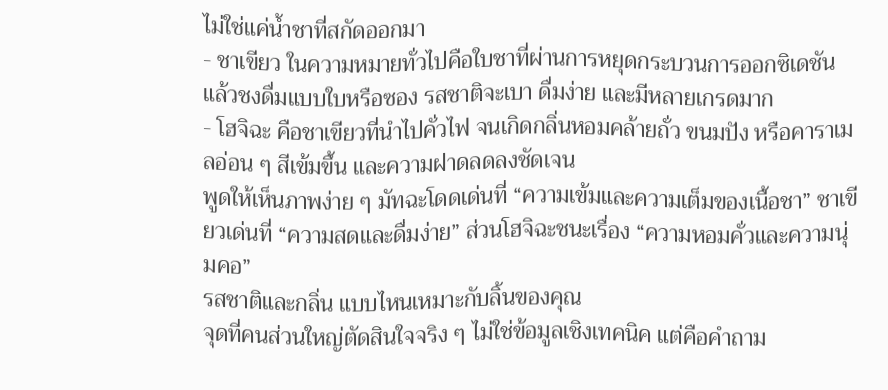ไม่ใช่แค่น้ำชาที่สกัดออกมา
- ชาเขียว ในความหมายทั่วไปคือใบชาที่ผ่านการหยุดกระบวนการออกซิเดชัน แล้วชงดื่มแบบใบหรือซอง รสชาติจะเบา ดื่มง่าย และมีหลายเกรดมาก
- โฮจิฉะ คือชาเขียวที่นำไปคั่วไฟ จนเกิดกลิ่นหอมคล้ายถั่ว ขนมปัง หรือคาราเมลอ่อน ๆ สีเข้มขึ้น และความฝาดลดลงชัดเจน
พูดให้เห็นภาพง่าย ๆ มัทฉะโดดเด่นที่ “ความเข้มและความเต็มของเนื้อชา” ชาเขียวเด่นที่ “ความสดและดื่มง่าย” ส่วนโฮจิฉะชนะเรื่อง “ความหอมคั่วและความนุ่มคอ”
รสชาติและกลิ่น แบบไหนเหมาะกับลิ้นของคุณ
จุดที่คนส่วนใหญ่ตัดสินใจจริง ๆ ไม่ใช่ข้อมูลเชิงเทคนิค แต่คือคำถาม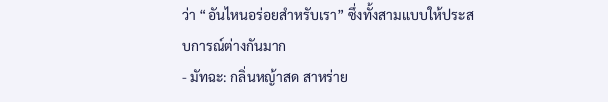ว่า “อันไหนอร่อยสำหรับเรา” ซึ่งทั้งสามแบบให้ประสบการณ์ต่างกันมาก
- มัทฉะ: กลิ่นหญ้าสด สาหร่าย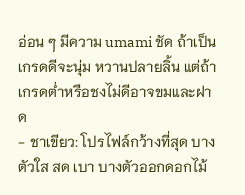อ่อน ๆ มีความ umami ชัด ถ้าเป็นเกรดดีจะนุ่ม หวานปลายลิ้น แต่ถ้าเกรดต่ำหรือชงไม่ดีอาจขมและฝาด
- ชาเขียว: โปรไฟล์กว้างที่สุด บางตัวใส สด เบา บางตัวออกดอกไม้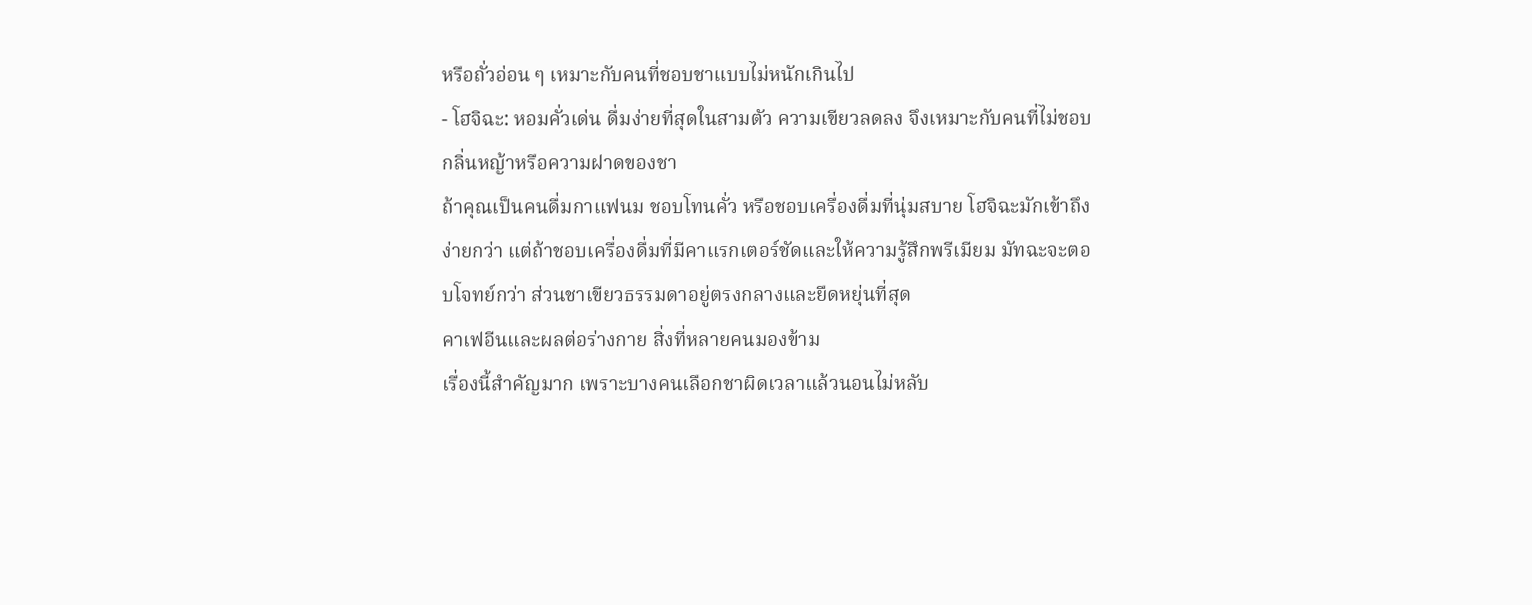หรือถั่วอ่อน ๆ เหมาะกับคนที่ชอบชาแบบไม่หนักเกินไป
- โฮจิฉะ: หอมคั่วเด่น ดื่มง่ายที่สุดในสามตัว ความเขียวลดลง จึงเหมาะกับคนที่ไม่ชอบกลิ่นหญ้าหรือความฝาดของชา
ถ้าคุณเป็นคนดื่มกาแฟนม ชอบโทนคั่ว หรือชอบเครื่องดื่มที่นุ่มสบาย โฮจิฉะมักเข้าถึงง่ายกว่า แต่ถ้าชอบเครื่องดื่มที่มีคาแรกเตอร์ชัดและให้ความรู้สึกพรีเมียม มัทฉะจะตอบโจทย์กว่า ส่วนชาเขียวธรรมดาอยู่ตรงกลางและยืดหยุ่นที่สุด
คาเฟอีนและผลต่อร่างกาย สิ่งที่หลายคนมองข้าม
เรื่องนี้สำคัญมาก เพราะบางคนเลือกชาผิดเวลาแล้วนอนไม่หลับ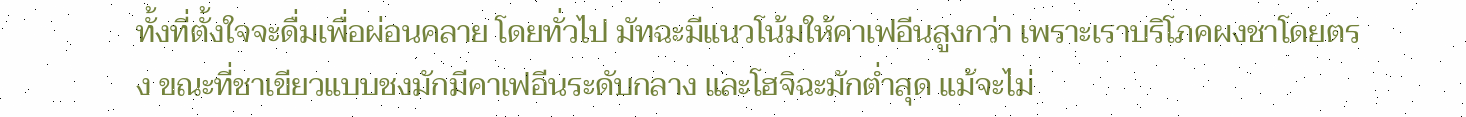ทั้งที่ตั้งใจจะดื่มเพื่อผ่อนคลาย โดยทั่วไป มัทฉะมีแนวโน้มให้คาเฟอีนสูงกว่า เพราะเราบริโภคผงชาโดยตรง ขณะที่ชาเขียวแบบชงมักมีคาเฟอีนระดับกลาง และโฮจิฉะมักต่ำสุด แม้จะไม่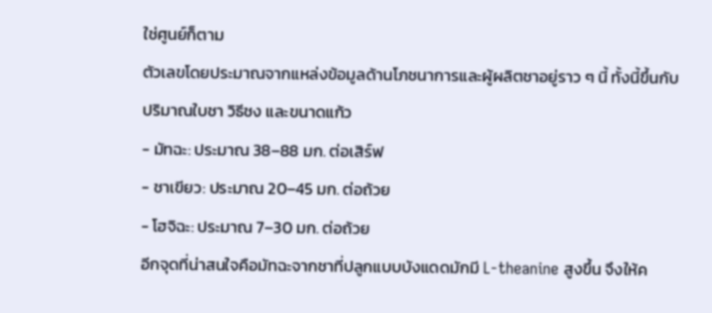ใช่ศูนย์ก็ตาม
ตัวเลขโดยประมาณจากแหล่งข้อมูลด้านโภชนาการและผู้ผลิตชาอยู่ราว ๆ นี้ ทั้งนี้ขึ้นกับปริมาณใบชา วิธีชง และขนาดแก้ว
- มัทฉะ: ประมาณ 38–88 มก. ต่อเสิร์ฟ
- ชาเขียว: ประมาณ 20–45 มก. ต่อถ้วย
- โฮจิฉะ: ประมาณ 7–30 มก. ต่อถ้วย
อีกจุดที่น่าสนใจคือมัทฉะจากชาที่ปลูกแบบบังแดดมักมี L-theanine สูงขึ้น จึงให้ค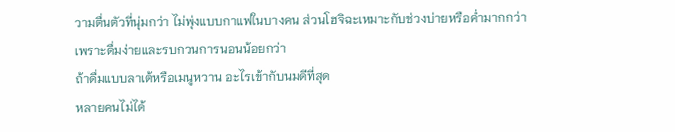วามตื่นตัวที่นุ่มกว่า ไม่พุ่งแบบกาแฟในบางคน ส่วนโฮจิฉะเหมาะกับช่วงบ่ายหรือค่ำมากกว่า เพราะดื่มง่ายและรบกวนการนอนน้อยกว่า
ถ้าดื่มแบบลาเต้หรือเมนูหวาน อะไรเข้ากับนมดีที่สุด
หลายคนไม่ได้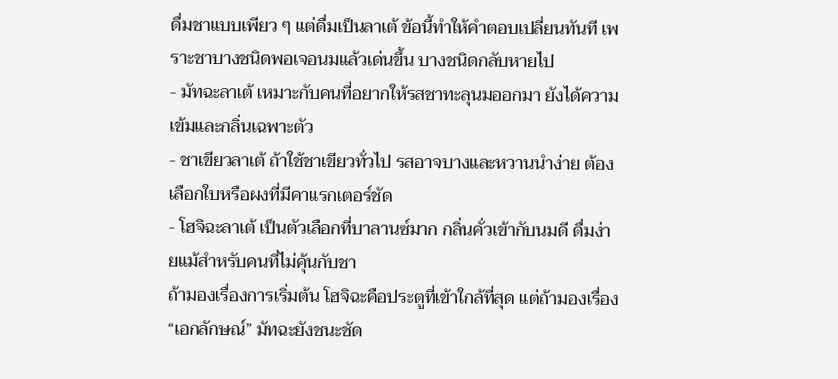ดื่มชาแบบเพียว ๆ แต่ดื่มเป็นลาเต้ ข้อนี้ทำให้คำตอบเปลี่ยนทันที เพราะชาบางชนิดพอเจอนมแล้วเด่นขึ้น บางชนิดกลับหายไป
- มัทฉะลาเต้ เหมาะกับคนที่อยากให้รสชาทะลุนมออกมา ยังได้ความเข้มและกลิ่นเฉพาะตัว
- ชาเขียวลาเต้ ถ้าใช้ชาเขียวทั่วไป รสอาจบางและหวานนำง่าย ต้องเลือกใบหรือผงที่มีคาแรกเตอร์ชัด
- โฮจิฉะลาเต้ เป็นตัวเลือกที่บาลานซ์มาก กลิ่นคั่วเข้ากับนมดี ดื่มง่ายแม้สำหรับคนที่ไม่คุ้นกับชา
ถ้ามองเรื่องการเริ่มต้น โฮจิฉะคือประตูที่เข้าใกล้ที่สุด แต่ถ้ามองเรื่อง “เอกลักษณ์” มัทฉะยังชนะชัด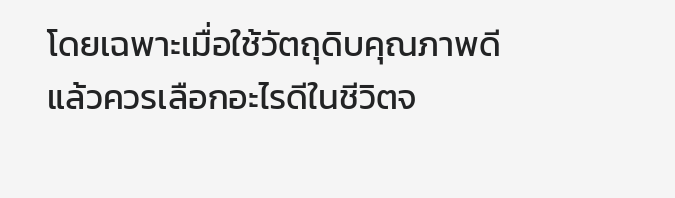โดยเฉพาะเมื่อใช้วัตถุดิบคุณภาพดี
แล้วควรเลือกอะไรดีในชีวิตจ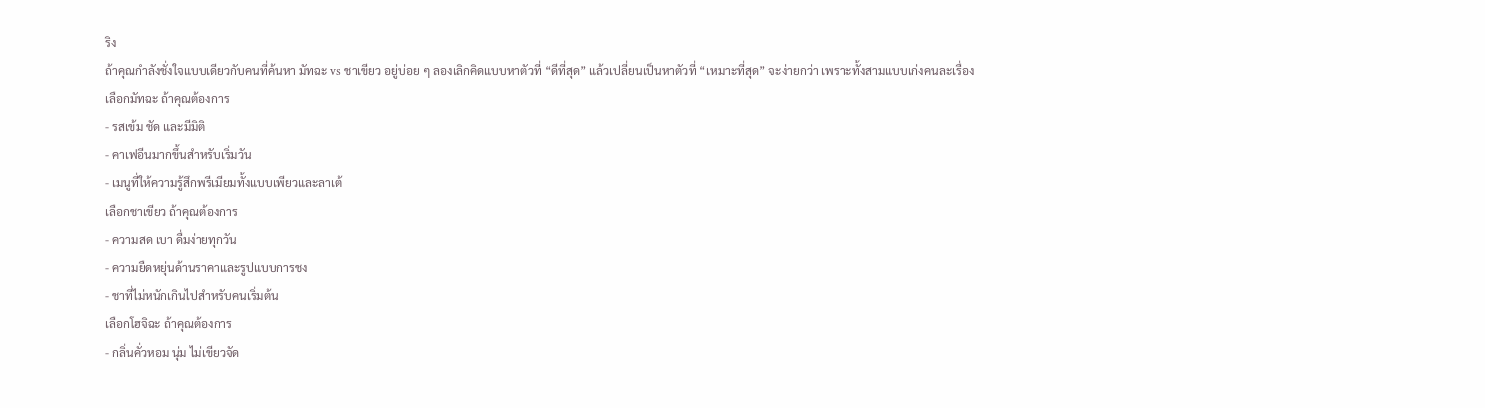ริง
ถ้าคุณกำลังชั่งใจแบบเดียวกับคนที่ค้นหา มัทฉะ vs ชาเขียว อยู่บ่อย ๆ ลองเลิกคิดแบบหาตัวที่ “ดีที่สุด” แล้วเปลี่ยนเป็นหาตัวที่ “เหมาะที่สุด” จะง่ายกว่า เพราะทั้งสามแบบเก่งคนละเรื่อง
เลือกมัทฉะ ถ้าคุณต้องการ
- รสเข้ม ชัด และมีมิติ
- คาเฟอีนมากขึ้นสำหรับเริ่มวัน
- เมนูที่ให้ความรู้สึกพรีเมียมทั้งแบบเพียวและลาเต้
เลือกชาเขียว ถ้าคุณต้องการ
- ความสด เบา ดื่มง่ายทุกวัน
- ความยืดหยุ่นด้านราคาและรูปแบบการชง
- ชาที่ไม่หนักเกินไปสำหรับคนเริ่มต้น
เลือกโฮจิฉะ ถ้าคุณต้องการ
- กลิ่นคั่วหอม นุ่ม ไม่เขียวจัด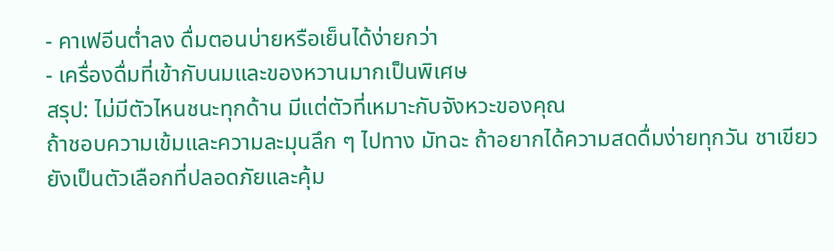- คาเฟอีนต่ำลง ดื่มตอนบ่ายหรือเย็นได้ง่ายกว่า
- เครื่องดื่มที่เข้ากับนมและของหวานมากเป็นพิเศษ
สรุป: ไม่มีตัวไหนชนะทุกด้าน มีแต่ตัวที่เหมาะกับจังหวะของคุณ
ถ้าชอบความเข้มและความละมุนลึก ๆ ไปทาง มัทฉะ ถ้าอยากได้ความสดดื่มง่ายทุกวัน ชาเขียว ยังเป็นตัวเลือกที่ปลอดภัยและคุ้ม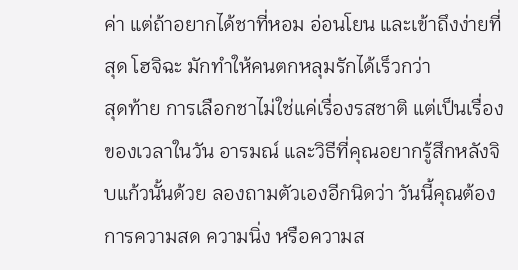ค่า แต่ถ้าอยากได้ชาที่หอม อ่อนโยน และเข้าถึงง่ายที่สุด โฮจิฉะ มักทำให้คนตกหลุมรักได้เร็วกว่า
สุดท้าย การเลือกชาไม่ใช่แค่เรื่องรสชาติ แต่เป็นเรื่องของเวลาในวัน อารมณ์ และวิธีที่คุณอยากรู้สึกหลังจิบแก้วนั้นด้วย ลองถามตัวเองอีกนิดว่า วันนี้คุณต้องการความสด ความนิ่ง หรือความส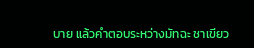บาย แล้วคำตอบระหว่างมัทฉะ ชาเขียว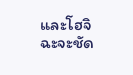และโฮจิฉะจะชัด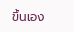ขึ้นเอง